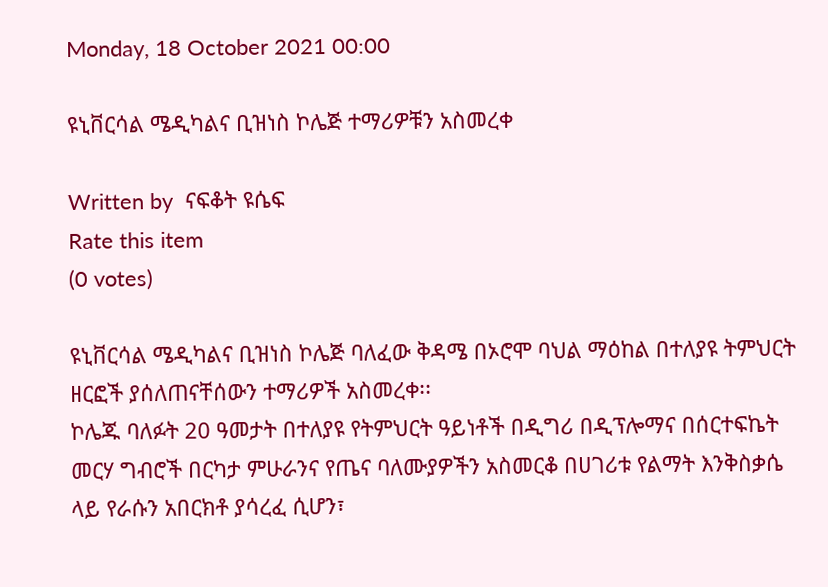Monday, 18 October 2021 00:00

ዩኒቨርሳል ሜዲካልና ቢዝነስ ኮሌጅ ተማሪዎቹን አስመረቀ

Written by  ናፍቆት ዩሴፍ
Rate this item
(0 votes)

ዩኒቨርሳል ሜዲካልና ቢዝነስ ኮሌጅ ባለፈው ቅዳሜ በኦሮሞ ባህል ማዕከል በተለያዩ ትምህርት ዘርፎች ያሰለጠናቸሰውን ተማሪዎች አስመረቀ፡፡
ኮሌጁ ባለፉት 20 ዓመታት በተለያዩ የትምህርት ዓይነቶች በዲግሪ በዲፕሎማና በሰርተፍኬት መርሃ ግብሮች በርካታ ምሁራንና የጤና ባለሙያዎችን አስመርቆ በሀገሪቱ የልማት እንቅስቃሴ ላይ የራሱን አበርክቶ ያሳረፈ ሲሆን፣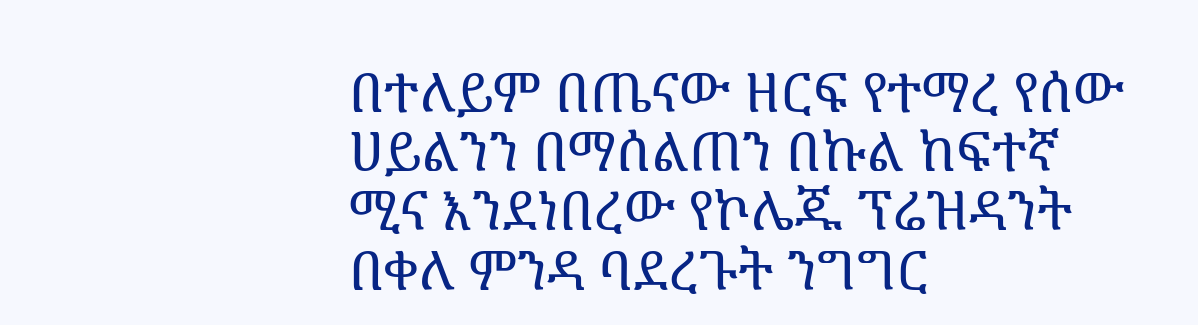በተለይም በጤናው ዘርፍ የተማረ የሰው ሀይልንን በማሰልጠን በኩል ከፍተኛ ሚና እንደነበረው የኮሌጁ ፕሬዝዳንት በቀለ ምንዳ ባደረጉት ንግግር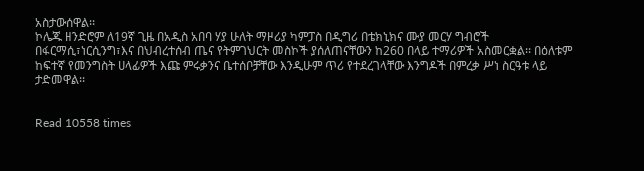አስታውሰዋል፡፡
ኮሌጁ ዘንድሮም ለ19ኛ ጊዜ በአዲስ አበባ ሃያ ሁለት ማዞሪያ ካምፓስ በዲግሪ በቴክኒክና ሙያ መርሃ ግብሮች በፋርማሲ፣ነርሲንግ፣እና በህብረተሰብ ጤና የትምገህርት መስኮች ያሰለጠናቸውን ከ260 በላይ ተማሪዎች አስመርቋል፡፡ በዕለቱም ከፍተኛ የመንግስት ሀላፊዎች እጩ ምሩቃንና ቤተሰቦቻቸው እንዲሁም ጥሪ የተደረገላቸው እንግዶች በምረቃ ሥነ ስርዓቱ ላይ ታድመዋል፡፡


Read 10558 times